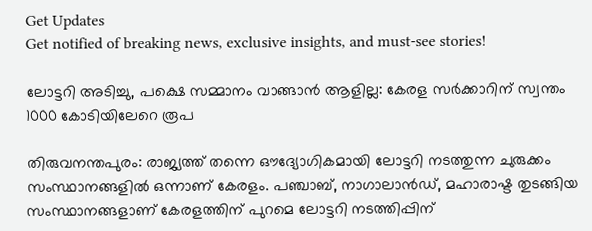Get Updates
Get notified of breaking news, exclusive insights, and must-see stories!

ലോട്ടറി അടിച്ചു, പക്ഷെ സമ്മാനം വാങ്ങാന്‍ ആളില്ല: കേരള സർക്കാറിന് സ്വന്തം 1000 കോടിയിലേറെ രൂപ

തിരുവനന്തപുരം: രാജ്യത്ത് തന്നെ ഔദ്യോഗികമായി ലോട്ടറി നടത്തുന്ന ചുരുക്കം സംസ്ഥാനങ്ങളില്‍ ഒന്നാണ് കേരളം. പഞ്ചാബ്, നാഗാലാന്‍ഡ്, മഹാരാഷ്ട തുടങ്ങിയ സംസ്ഥാനങ്ങളാണ് കേരളത്തിന് പുറമെ ലോട്ടറി നടത്തിപ്പിന്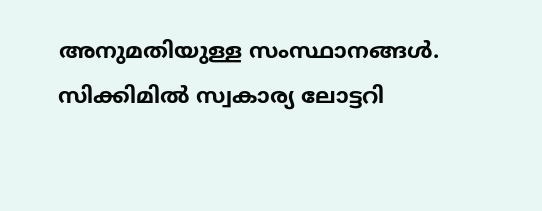അനുമതിയുള്ള സംസ്ഥാനങ്ങള്‍. സിക്കിമില്‍ സ്വകാര്യ ലോട്ടറി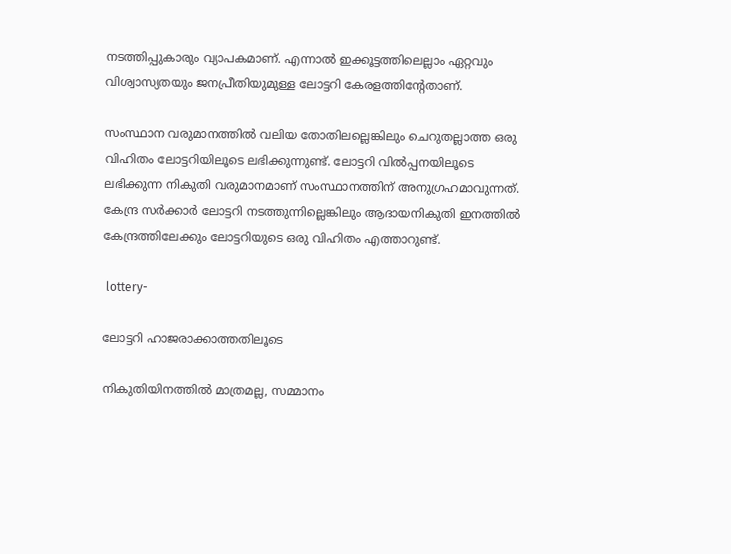നടത്തിപ്പുകാരും വ്യാപകമാണ്. എന്നാല്‍ ഇക്കൂട്ടത്തിലെല്ലാം ഏറ്റവും വിശ്വാസ്യതയും ജനപ്രീതിയുമുള്ള ലോട്ടറി കേരളത്തിന്റേതാണ്.

സംസ്ഥാന വരുമാനത്തില്‍ വലിയ തോതിലല്ലെങ്കിലും ചെറുതല്ലാത്ത ഒരു വിഹിതം ലോട്ടറിയിലൂടെ ലഭിക്കുന്നുണ്ട്. ലോട്ടറി വില്‍പ്പനയിലൂടെ ലഭിക്കുന്ന നികുതി വരുമാനമാണ് സംസ്ഥാനത്തിന് അനുഗ്രഹമാവുന്നത്. കേന്ദ്ര സർക്കാർ ലോട്ടറി നടത്തുന്നില്ലെങ്കിലും ആദായനികുതി ഇനത്തില്‍ കേന്ദ്രത്തിലേക്കും ലോട്ടറിയുടെ ഒരു വിഹിതം എത്താറുണ്ട്.

 lottery-

ലോട്ടറി ഹാജരാക്കാത്തതിലൂടെ

നികുതിയിനത്തില്‍ മാത്രമല്ല, സമ്മാനം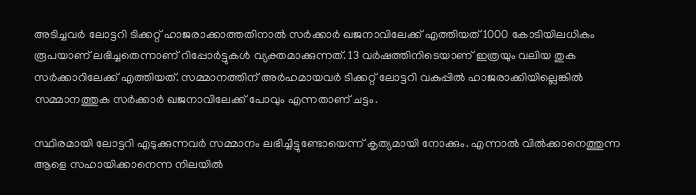അടിച്ചവർ ലോട്ടറി ടിക്കറ്റ് ഹാജരാക്കാത്തതിനാല്‍ സർക്കാർ ഖജനാവിലേക്ക് എത്തിയത് 1000 കോടിയിലധികം രൂപയാണ് ലഭിച്ചതെന്നാണ് റിപ്പോർട്ടുകള്‍ വ്യക്തമാക്കുന്നത്. 13 വർഷത്തിനിടെയാണ് ഇത്രയും വലിയ തുക സർക്കാറിലേക്ക് എത്തിയത്. സമ്മാനത്തിന് അർഹമായവർ ടിക്കറ്റ് ലോട്ടറി വകുപ്പില്‍ ഹാജരാക്കിയില്ലെങ്കില്‍ സമ്മാനത്തുക സർക്കാർ ഖജനാവിലേക്ക് പോവും എന്നതാണ് ചട്ടം.

സ്ഥിരമായി ലോട്ടറി എടുക്കുന്നവർ സമ്മാനം ലഭിച്ചിട്ടുണ്ടോയെന്ന് കൃത്യമായി നോക്കും. എന്നാല്‍ വിൽക്കാനെത്തുന്ന ആളെ സഹായിക്കാനെന്ന നിലയിൽ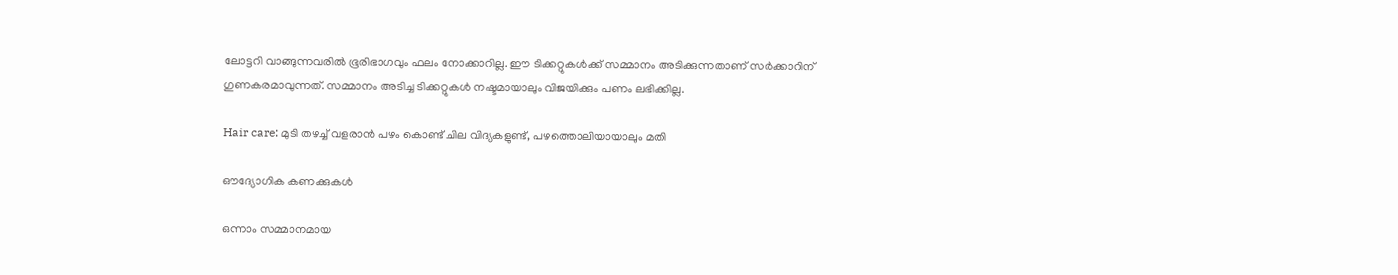ലോട്ടറി വാങ്ങുന്നവരിൽ ഭൂരിഭാഗവും ഫലം നോക്കാറില്ല. ഈ ടിക്കറ്റുകള്‍ക്ക് സമ്മാനം അടിക്കുന്നതാണ് സർക്കാറിന് ഗുണകരമാവുന്നത്. സമ്മാനം അടിച്ച ടിക്കറ്റുകള്‍ നഷ്ടമായാലും വിജയിക്കും പണം ലഭിക്കില്ല.

Hair care: മുടി തഴച്ച് വളരാന്‍ പഴം കൊണ്ട് ചില വിദ്യകളുണ്ട്, പഴത്തൊലിയായാലും മതി

ഔദ്യോഗിക കണക്കുകള്‍

ഒന്നാം സമ്മാനമായ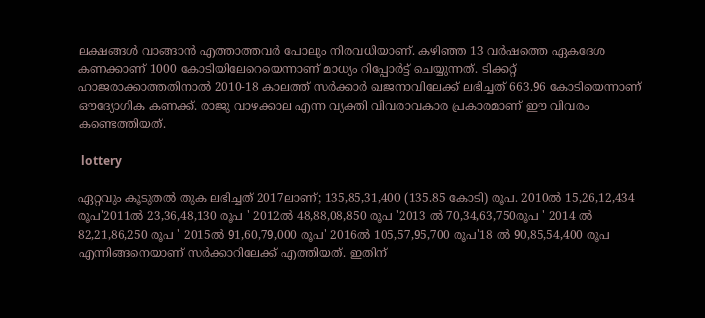ലക്ഷങ്ങൾ വാങ്ങാൻ എത്താത്തവർ പോലും നിരവധിയാണ്. കഴിഞ്ഞ 13 വർഷത്തെ ഏകദേശ കണക്കാണ് 1000 കോടിയിലേറെയെന്നാണ് മാധ്യം റിപ്പോർട്ട് ചെയ്യുന്നത്. ടിക്കറ്റ് ഹാജരാക്കാത്തതിനാൽ 2010-18 കാലത്ത് സർക്കാർ ഖജനാവിലേക്ക് ലഭിച്ചത് 663.96 കോടിയെന്നാണ് ഔദ്യോഗിക കണക്ക്. രാജു വാഴക്കാല എന്ന വ്യക്തി വിവരാവകാര പ്രകാരമാണ് ഈ വിവരം കണ്ടെത്തിയത്.

 lottery

ഏറ്റവും കൂടുതൽ തുക ലഭിച്ചത് 2017ലാണ്; 135,85,31,400 (135.85 കോടി) രൂപ. 2010ൽ 15,26,12,434 രൂപ'2011ൽ 23,36,48,130 രൂപ ' 2012ൽ 48,88,08,850 രൂപ '2013 ൽ 70,34,63,750രൂപ ' 2014 ൽ 82,21,86,250 രൂപ ' 2015ൽ 91,60,79,000 രൂപ' 2016ൽ 105,57,95,700 രൂപ'18 ൽ 90,85,54,400 രൂപ എന്നിങ്ങനെയാണ് സർക്കാറിലേക്ക് എത്തിയത്. ഇതിന്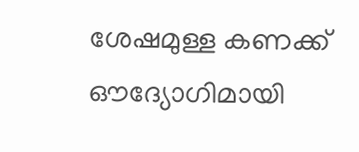ശേഷമുള്ള കണക്ക് ഔദ്യോഗിമായി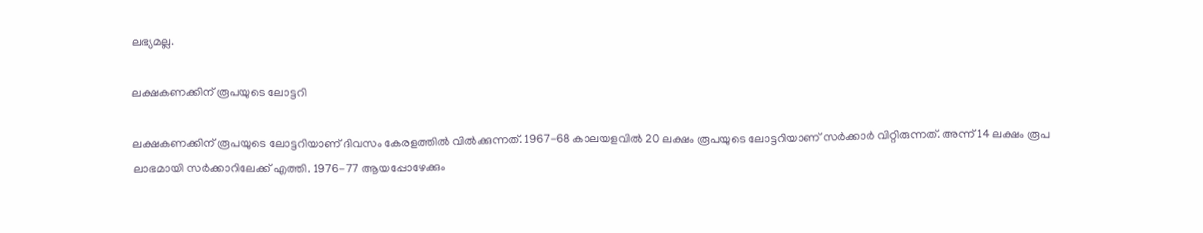ലഭ്യമല്ല.

ലക്ഷകണക്കിന് രൂപയുടെ ലോട്ടറി

ലക്ഷകണക്കിന് രൂപയുടെ ലോട്ടറിയാണ് ദിവസം കേരളത്തില്‍ വില്‍ക്കുന്നത്. 1967-68 കാലയളവില്‍ 20 ലക്ഷം രൂപയുടെ ലോട്ടറിയാണ് സര്‍ക്കാര്‍ വിറ്റിരുന്നത്. അന്ന് 14 ലക്ഷം രൂപ ലാഭമായി സർക്കാറിലേക്ക് എത്തി. 1976-77 ആയപ്പോഴേക്കും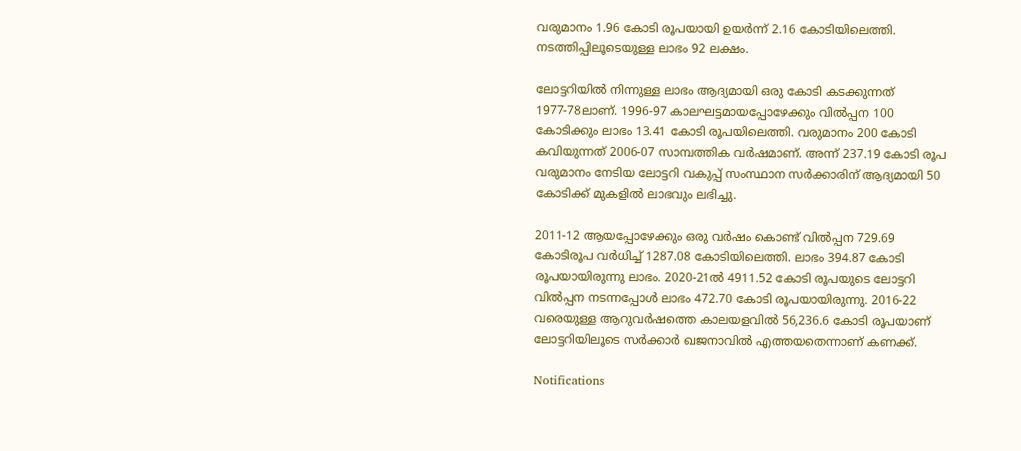വരുമാനം 1.96 കോടി രൂപയായി ഉയര്‍ന്ന് 2.16 കോടിയിലെത്തി. നടത്തിപ്പിലൂടെയുള്ള ലാഭം 92 ലക്ഷം.

ലോട്ടറിയില്‍ നിന്നുള്ള ലാഭം ആദ്യമായി ഒരു കോടി കടക്കുന്നത് 1977-78ലാണ്. 1996-97 കാലഘട്ടമായപ്പോഴേക്കും വില്‍പ്പന 100 കോടിക്കും ലാഭം 13.41 കോടി രൂപയിലെത്തി. വരുമാനം 200 കോടി കവിയുന്നത് 2006-07 സാമ്പത്തിക വര്‍ഷമാണ്. അന്ന് 237.19 കോടി രൂപ വരുമാനം നേടിയ ലോട്ടറി വകുപ്പ് സംസ്ഥാന സര്‍ക്കാരിന് ആദ്യമായി 50 കോടിക്ക് മുകളില്‍ ലാഭവും ലഭിച്ചു.

2011-12 ആയപ്പോഴേക്കും ഒരു വര്‍ഷം കൊണ്ട് വില്‍പ്പന 729.69 കോടിരൂപ വര്‍ധിച്ച് 1287.08 കോടിയിലെത്തി. ലാഭം 394.87 കോടി രൂപയായിരുന്നു ലാഭം. 2020-21ല്‍ 4911.52 കോടി രൂപയുടെ ലോട്ടറി വില്‍പ്പന നടന്നപ്പോള്‍ ലാഭം 472.70 കോടി രൂപയായിരുന്നു. 2016-22 വരെയുള്ള ആറുവര്‍ഷത്തെ കാലയളവില്‍ 56,236.6 കോടി രൂപയാണ് ലോട്ടറിയിലൂടെ സര്‍ക്കാര്‍ ഖജനാവില്‍ എത്തയതെന്നാണ് കണക്ക്.

Notifications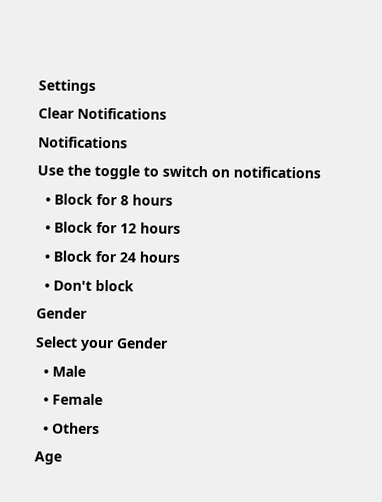Settings
Clear Notifications
Notifications
Use the toggle to switch on notifications
  • Block for 8 hours
  • Block for 12 hours
  • Block for 24 hours
  • Don't block
Gender
Select your Gender
  • Male
  • Female
  • Others
Age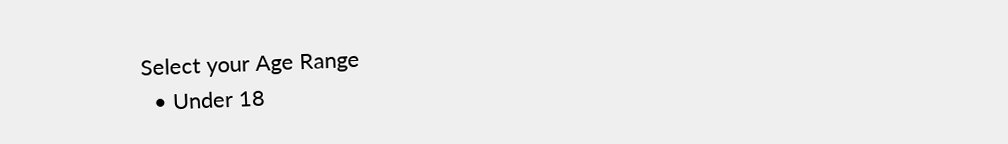Select your Age Range
  • Under 18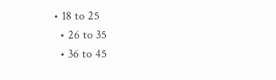• 18 to 25
  • 26 to 35
  • 36 to 45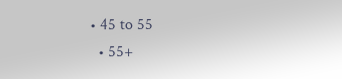• 45 to 55
  • 55+